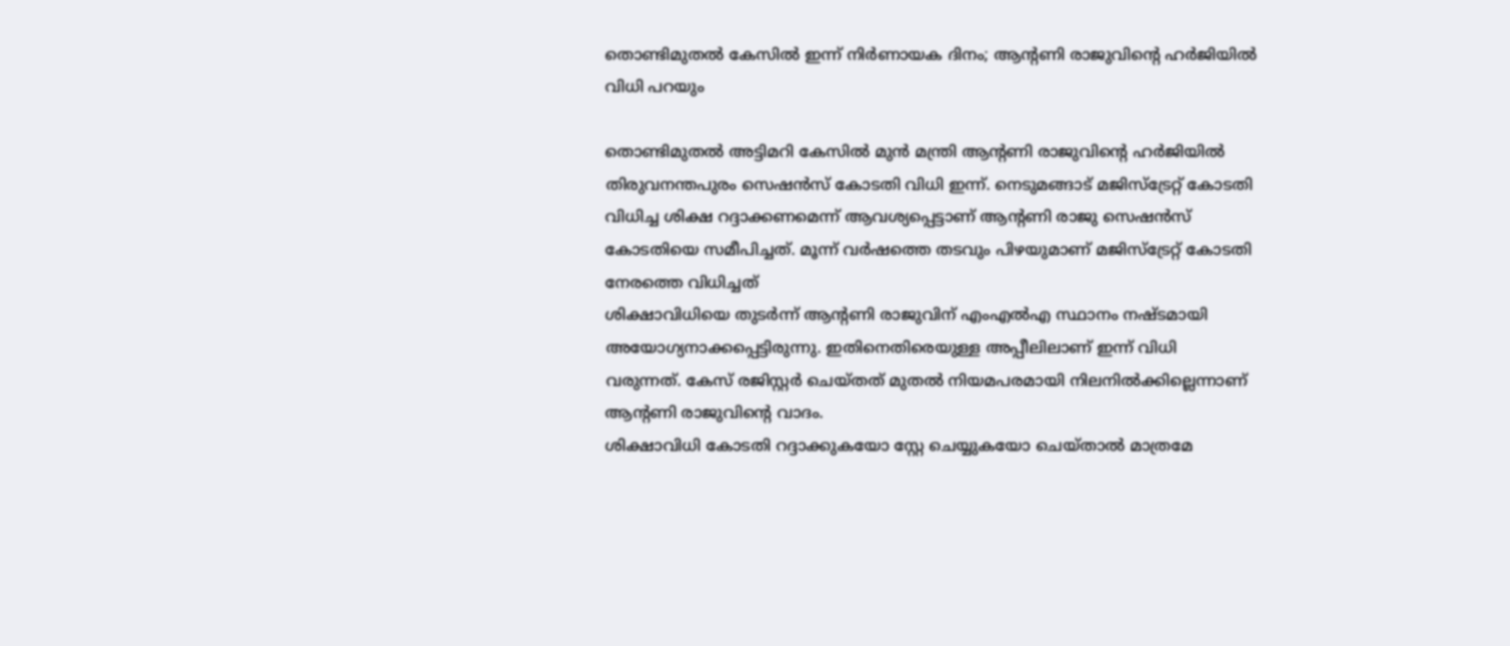തൊണ്ടിമുതൽ കേസിൽ ഇന്ന് നിർണായക ദിനം; ആന്റണി രാജുവിന്റെ ഹർജിയിൽ വിധി പറയും

തൊണ്ടിമുതൽ അട്ടിമറി കേസിൽ മുൻ മന്ത്രി ആന്റണി രാജുവിന്റെ ഹർജിയിൽ തിരുവനന്തപുരം സെഷൻസ് കോടതി വിധി ഇന്ന്. നെടുമങ്ങാട് മജിസ്ട്രേറ്റ് കോടതി വിധിച്ച ശിക്ഷ റദ്ദാക്കണമെന്ന് ആവശ്യപ്പെട്ടാണ് ആന്റണി രാജു സെഷൻസ് കോടതിയെ സമീപിച്ചത്. മൂന്ന് വർഷത്തെ തടവും പിഴയുമാണ് മജിസ്ട്രേറ്റ് കോടതി നേരത്തെ വിധിച്ചത്
ശിക്ഷാവിധിയെ തുടർന്ന് ആന്റണി രാജുവിന് എംഎൽഎ സ്ഥാനം നഷ്ടമായി അയോഗ്യനാക്കപ്പെട്ടിരുന്നു. ഇതിനെതിരെയുള്ള അപ്പീലിലാണ് ഇന്ന് വിധി വരുന്നത്. കേസ് രജിസ്റ്റർ ചെയ്തത് മുതൽ നിയമപരമായി നിലനിൽക്കില്ലെന്നാണ് ആന്റണി രാജുവിന്റെ വാദം.
ശിക്ഷാവിധി കോടതി റദ്ദാക്കുകയോ സ്റ്റേ ചെയ്യുകയോ ചെയ്താൽ മാത്രമേ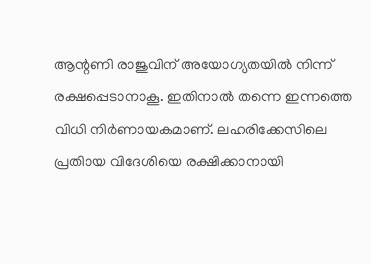ആന്റണി രാജുവിന് അയോഗ്യതയിൽ നിന്ന് രക്ഷപ്പെടാനാകൂ. ഇതിനാൽ തന്നെ ഇന്നത്തെ വിധി നിർണായകമാണ്. ലഹരിക്കേസിലെ പ്രതിായ വിദേശിയെ രക്ഷിക്കാനായി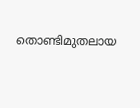തൊണ്ടിമുതലായ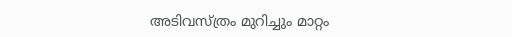അടിവസ്ത്രം മുറിച്ചും മാറ്റം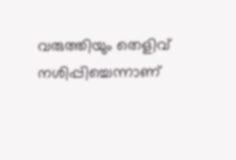വരുത്തിയും തെളിവ് നശിപ്പിച്ചെന്നാണ്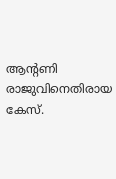ആന്റണി രാജുവിനെതിരായ കേസ്.